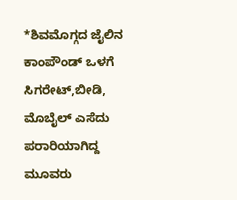*ಶಿವಮೊಗ್ಗದ ಜೈಲಿನ ಕಾಂಪೌಂಡ್ ಒಳಗೆ ಸಿಗರೇಟ್,ಬೀಡಿ, ಮೊಬೈಲ್ ಎಸೆದು ಪರಾರಿಯಾಗಿದ್ದ ಮೂವರು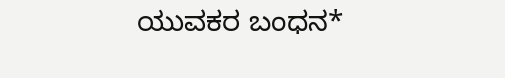ಯುವಕರ ಬಂಧನ*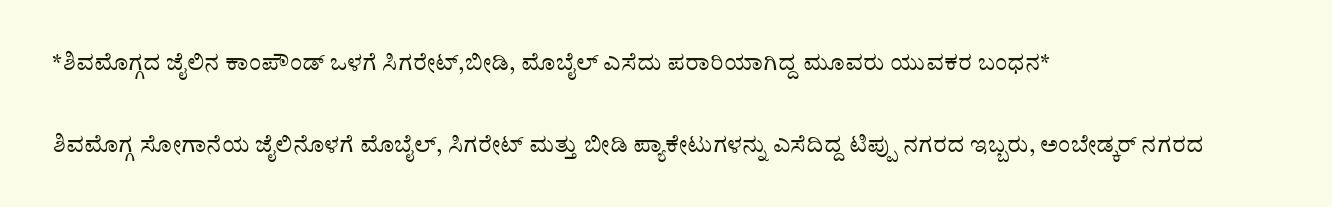*ಶಿವಮೊಗ್ಗದ ಜೈಲಿನ ಕಾಂಪೌಂಡ್ ಒಳಗೆ ಸಿಗರೇಟ್,ಬೀಡಿ, ಮೊಬೈಲ್ ಎಸೆದು ಪರಾರಿಯಾಗಿದ್ದ ಮೂವರು ಯುವಕರ ಬಂಧನ*

ಶಿವಮೊಗ್ಗ ಸೋಗಾನೆಯ ಜೈಲಿನೊಳಗೆ ಮೊಬೈಲ್, ಸಿಗರೇಟ್ ಮತ್ತು ಬೀಡಿ ಪ್ಯಾಕೇಟುಗಳನ್ನು ಎಸೆದಿದ್ದ ಟಿಪ್ಪು ನಗರದ ಇಬ್ಬರು, ಅಂಬೇಡ್ಕರ್ ನಗರದ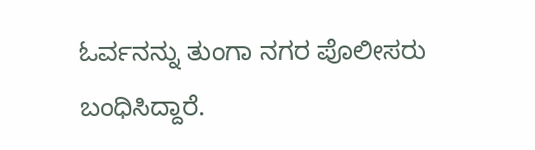ಓರ್ವನನ್ನು ತುಂಗಾ ನಗರ ಪೊಲೀಸರು ಬಂಧಿಸಿದ್ದಾರೆ.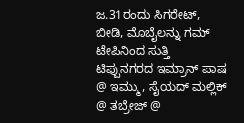ಜ.31ರಂದು ಸಿಗರೇಟ್, ಬೀಡಿ, ಮೊಬೈಲನ್ನು ಗಮ್ ಟೇಪಿನಿಂದ ಸುತ್ತಿ ಟಿಪ್ಪುನಗರದ ಇಮ್ರಾನ್ ಪಾಷ @ ಇಮ್ಮು, ಸೈಯದ್ ಮಲ್ಲಿಕ್ @ ತಬ್ರೇಜ್ @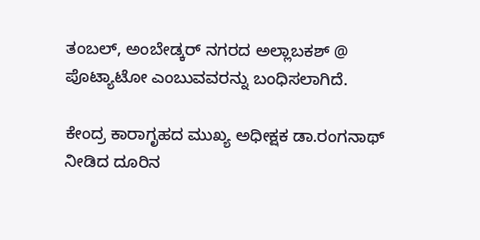ತಂಬಲ್, ಅಂಬೇಡ್ಕರ್ ನಗರದ ಅಲ್ಲಾಬಕಶ್ @ ಪೊಟ್ಯಾಟೋ ಎಂಬುವವರನ್ನು ಬಂಧಿಸಲಾಗಿದೆ.

ಕೇಂದ್ರ ಕಾರಾಗೃಹದ ಮುಖ್ಯ ಅಧೀಕ್ಷಕ ಡಾ.ರಂಗನಾಥ್ ನೀಡಿದ ದೂರಿನ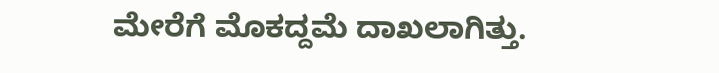ಮೇರೆಗೆ ಮೊಕದ್ದಮೆ ದಾಖಲಾಗಿತ್ತು.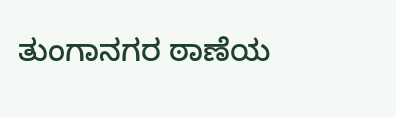ತುಂಗಾನಗರ ಠಾಣೆಯ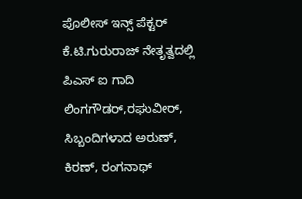ಪೊಲೀಸ್ ಇನ್ಸ್ ಪೆಕ್ಟರ್ ಕೆ.ಟಿ.ಗುರುರಾಜ್ ನೇತೃತ್ವದಲ್ಲಿ ಪಿಎಸ್ ಐ ಗಾದಿ ಲಿಂಗಗೌಡರ್,ರಘುವೀರ್, ಸಿಬ್ಬಂದಿಗಳಾದ ಅರುಣ್, ಕಿರಣ್, ರಂಗನಾಥ್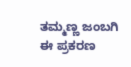ತಮ್ಮಣ್ಣ ಜಂಬಗಿ ಈ ಪ್ರಕರಣ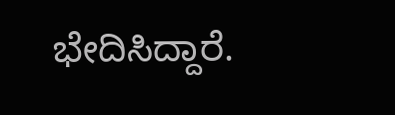ಭೇದಿಸಿದ್ದಾರೆ.